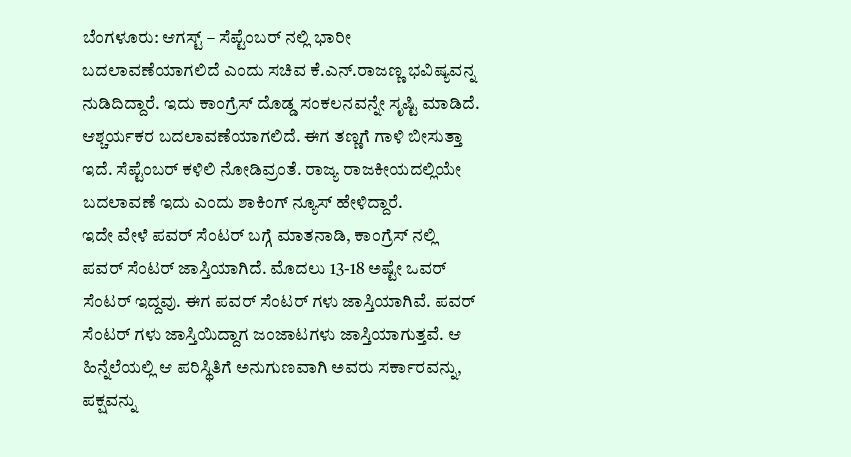ಬೆಂಗಳೂರು: ಆಗಸ್ಟ್ – ಸೆಪ್ಟೆಂಬರ್ ನಲ್ಲಿ ಭಾರೀ ಬದಲಾವಣೆಯಾಗಲಿದೆ ಎಂದು ಸಚಿವ ಕೆ.ಎನ್.ರಾಜಣ್ಣ ಭವಿಷ್ಯವನ್ನ ನುಡಿದಿದ್ದಾರೆ. ಇದು ಕಾಂಗ್ರೆಸ್ ದೊಡ್ಡ ಸಂಕಲನವನ್ನೇ ಸೃಷ್ಟಿ ಮಾಡಿದೆ. ಆಶ್ಚರ್ಯಕರ ಬದಲಾವಣೆಯಾಗಲಿದೆ. ಈಗ ತಣ್ಣಗೆ ಗಾಳಿ ಬೀಸುತ್ತಾ ಇದೆ. ಸೆಪ್ಟೆಂಬರ್ ಕಳಿಲಿ ನೋಡಿವ್ರಂತೆ. ರಾಜ್ಯ ರಾಜಕೀಯದಲ್ಲಿಯೇ ಬದಲಾವಣೆ ಇದು ಎಂದು ಶಾಕಿಂಗ್ ನ್ಯೂಸ್ ಹೇಳಿದ್ದಾರೆ.
ಇದೇ ವೇಳೆ ಪವರ್ ಸೆಂಟರ್ ಬಗ್ಗೆ ಮಾತನಾಡಿ, ಕಾಂಗ್ರೆಸ್ ನಲ್ಲಿ ಪವರ್ ಸೆಂಟರ್ ಜಾಸ್ತಿಯಾಗಿದೆ. ಮೊದಲು 13-18 ಅಷ್ಟೇ ಒವರ್ ಸೆಂಟರ್ ಇದ್ದವು. ಈಗ ಪವರ್ ಸೆಂಟರ್ ಗಳು ಜಾಸ್ತಿಯಾಗಿವೆ. ಪವರ್ ಸೆಂಟರ್ ಗಳು ಜಾಸ್ತಿಯಿದ್ದಾಗ ಜಂಜಾಟಗಳು ಜಾಸ್ತಿಯಾಗುತ್ತವೆ. ಆ ಹಿನ್ನೆಲೆಯಲ್ಲಿ ಆ ಪರಿಸ್ಥಿತಿಗೆ ಅನುಗುಣವಾಗಿ ಅವರು ಸರ್ಕಾರವನ್ನು, ಪಕ್ಷವನ್ನು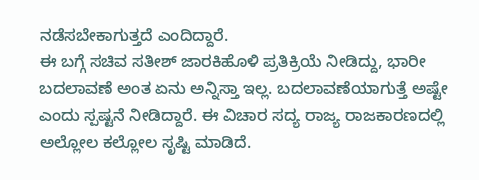ನಡೆಸಬೇಕಾಗುತ್ತದೆ ಎಂದಿದ್ದಾರೆ.
ಈ ಬಗ್ಗೆ ಸಚಿವ ಸತೀಶ್ ಜಾರಕಿಹೊಳಿ ಪ್ರತಿಕ್ರಿಯೆ ನೀಡಿದ್ದು, ಭಾರೀ ಬದಲಾವಣೆ ಅಂತ ಏನು ಅನ್ನಿಸ್ತಾ ಇಲ್ಲ. ಬದಲಾವಣೆಯಾಗುತ್ತೆ ಅಷ್ಟೇ ಎಂದು ಸ್ಪಷ್ಟನೆ ನೀಡಿದ್ದಾರೆ. ಈ ವಿಚಾರ ಸದ್ಯ ರಾಜ್ಯ ರಾಜಕಾರಣದಲ್ಲಿ ಅಲ್ಲೋಲ ಕಲ್ಲೋಲ ಸೃಷ್ಟಿ ಮಾಡಿದೆ.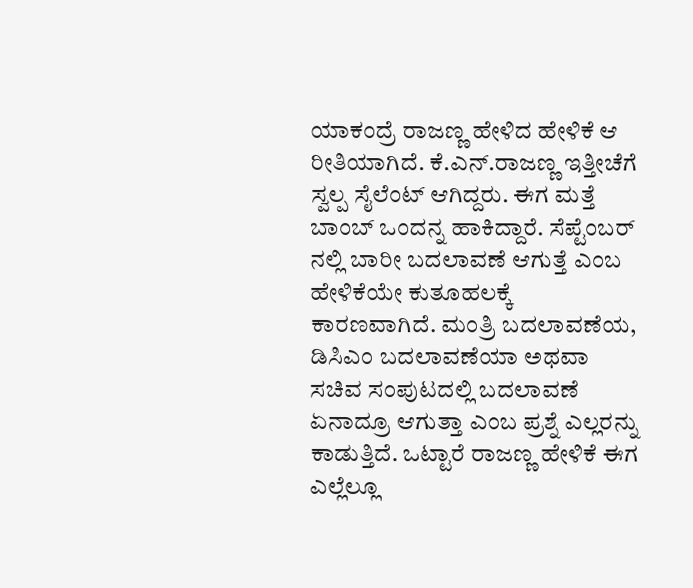ಯಾಕಂದ್ರೆ ರಾಜಣ್ಣ ಹೇಳಿದ ಹೇಳಿಕೆ ಆ ರೀತಿಯಾಗಿದೆ. ಕೆ.ಎನ್.ರಾಜಣ್ಣ ಇತ್ತೀಚೆಗೆ ಸ್ವಲ್ಪ ಸೈಲೆಂಟ್ ಆಗಿದ್ದರು. ಈಗ ಮತ್ತೆ ಬಾಂಬ್ ಒಂದನ್ನ ಹಾಕಿದ್ದಾರೆ. ಸೆಪ್ಟೆಂಬರ್ ನಲ್ಲಿ ಬಾರೀ ಬದಲಾವಣೆ ಆಗುತ್ತೆ ಎಂಬ ಹೇಳಿಕೆಯೇ ಕುತೂಹಲಕ್ಕೆ ಕಾರಣವಾಗಿದೆ. ಮಂತ್ರಿ ಬದಲಾವಣೆಯ, ಡಿಸಿಎಂ ಬದಲಾವಣೆಯಾ ಅಥವಾ ಸಚಿವ ಸಂಪುಟದಲ್ಲಿ ಬದಲಾವಣೆ ಏನಾದ್ರೂ ಆಗುತ್ತಾ ಎಂಬ ಪ್ರಶ್ನೆ ಎಲ್ಲರನ್ನು ಕಾಡುತ್ತಿದೆ. ಒಟ್ಟಾರೆ ರಾಜಣ್ಣ ಹೇಳಿಕೆ ಈಗ ಎಲ್ಲೆಲ್ಲೂ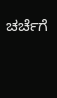ಚರ್ಚೆಗೆ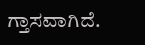ಗ್ತಾಸವಾಗಿದೆ.